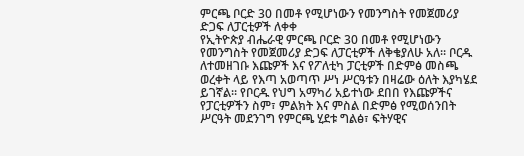ምርጫ ቦርድ 30 በመቶ የሚሆነውን የመንግስት የመጀመሪያ ድጋፍ ለፓርቲዎች ለቀቀ
የኢትዮጵያ ብሔራዊ ምርጫ ቦርድ 30 በመቶ የሚሆነውን የመንግስት የመጀመሪያ ድጋፍ ለፓርቲዎች ለቅቄያለሁ አለ። ቦርዱ ለተመዘገቡ እጩዎች እና የፖለቲካ ፓርቲዎች በድምፅ መስጫ ወረቀት ላይ የእጣ አወጣጥ ሥነ ሥርዓቱን በዛሬው ዕለት እያካሄደ ይገኛል። የቦርዱ የህግ አማካሪ አይተነው ደበበ የእጩዎችና የፓርቲዎችን ስም፣ ምልክት እና ምስል በድምፅ የሚወሰንበት ሥርዓት መደንገግ የምርጫ ሂደቱ ግልፅ፣ ፍትሃዊና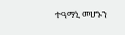ተዓማኒ መሆኑን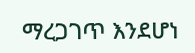ማረጋገጥ እንደሆነ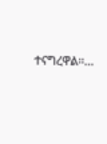ተናግረዋል።…